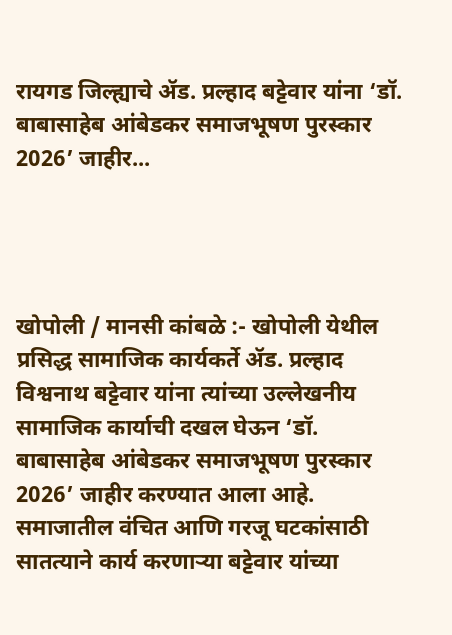रायगड जिल्ह्याचे ॲड. प्रल्हाद बट्टेवार यांना ‘डॉ. बाबासाहेब आंबेडकर समाजभूषण पुरस्कार 2026’ जाहीर...




खोपोली / मानसी कांबळे :- खोपोली येथील प्रसिद्ध सामाजिक कार्यकर्ते ॲड. प्रल्हाद विश्वनाथ बट्टेवार यांना त्यांच्या उल्लेखनीय सामाजिक कार्याची दखल घेऊन ‘डॉ. बाबासाहेब आंबेडकर समाजभूषण पुरस्कार 2026’ जाहीर करण्यात आला आहे. समाजातील वंचित आणि गरजू घटकांसाठी सातत्याने कार्य करणाऱ्या बट्टेवार यांच्या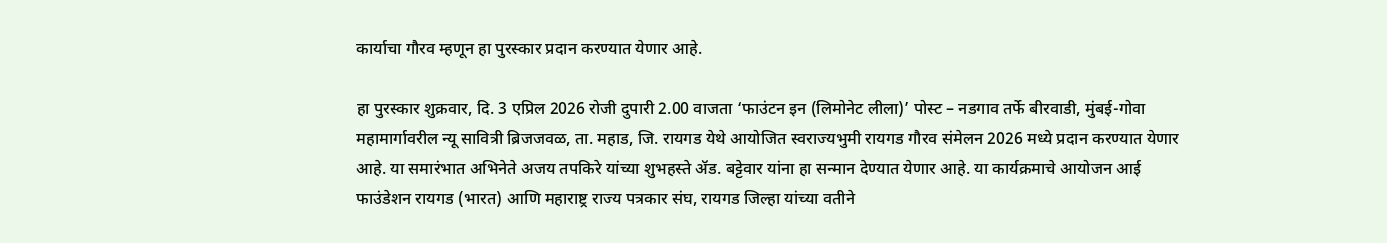कार्याचा गौरव म्हणून हा पुरस्कार प्रदान करण्यात येणार आहे.

हा पुरस्कार शुक्रवार, दि. 3 एप्रिल 2026 रोजी दुपारी 2.00 वाजता ‘फाउंटन इन (लिमोनेट लीला)’ पोस्ट – नडगाव तर्फे बीरवाडी, मुंबई-गोवा महामार्गावरील न्यू सावित्री ब्रिजजवळ, ता. महाड, जि. रायगड येथे आयोजित स्वराज्यभुमी रायगड गौरव संमेलन 2026 मध्ये प्रदान करण्यात येणार आहे. या समारंभात अभिनेते अजय तपकिरे यांच्या शुभहस्ते ॲड. बट्टेवार यांना हा सन्मान देण्यात येणार आहे. या कार्यक्रमाचे आयोजन आई फाउंडेशन रायगड (भारत) आणि महाराष्ट्र राज्य पत्रकार संघ, रायगड जिल्हा यांच्या वतीने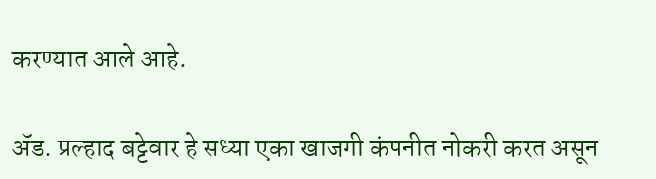करण्यात आले आहे.

ॲड. प्रल्हाद बट्टेवार हे सध्या एका खाजगी कंपनीत नोकरी करत असून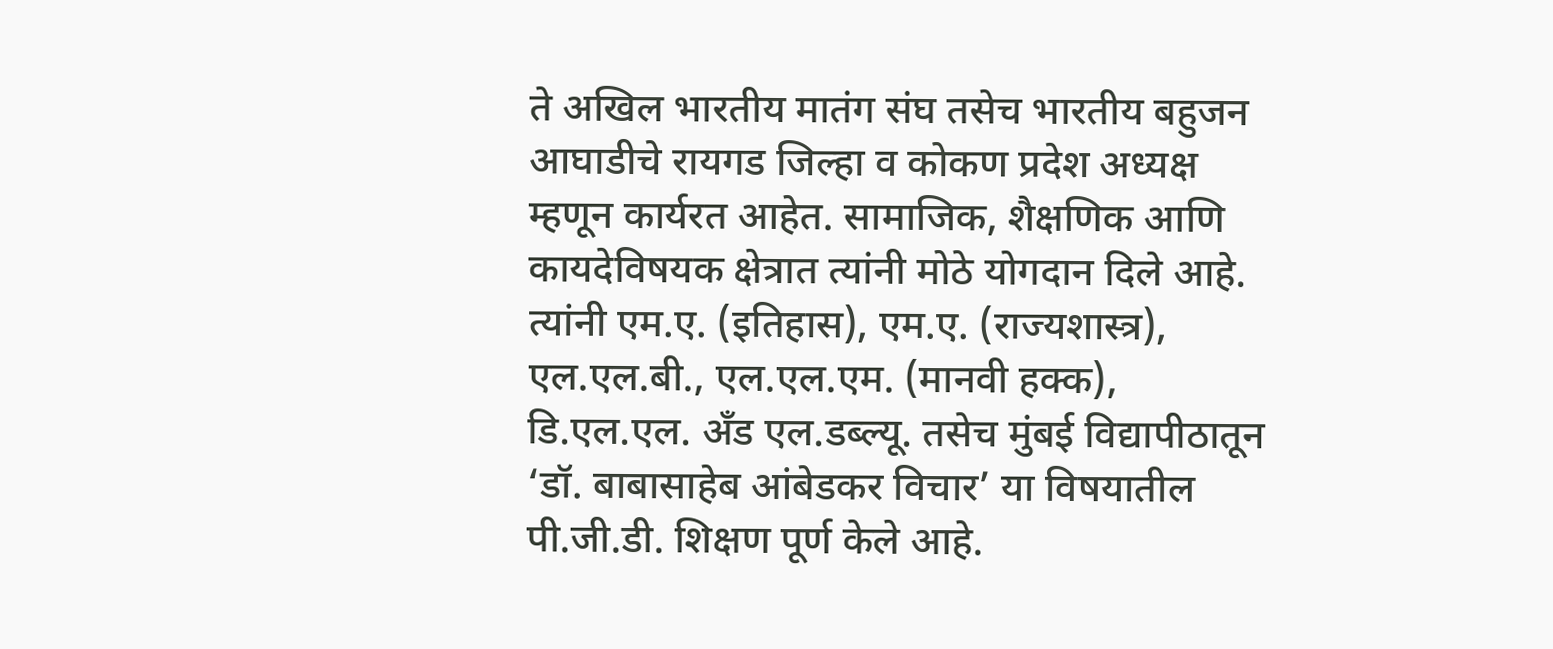ते अखिल भारतीय मातंग संघ तसेच भारतीय बहुजन आघाडीचे रायगड जिल्हा व कोकण प्रदेश अध्यक्ष म्हणून कार्यरत आहेत. सामाजिक, शैक्षणिक आणि कायदेविषयक क्षेत्रात त्यांनी मोठे योगदान दिले आहे. त्यांनी एम.ए. (इतिहास), एम.ए. (राज्यशास्त्र), एल.एल.बी., एल.एल.एम. (मानवी हक्क), डि.एल.एल. अँड एल.डब्ल्यू. तसेच मुंबई विद्यापीठातून ‘डॉ. बाबासाहेब आंबेडकर विचार’ या विषयातील पी.जी.डी. शिक्षण पूर्ण केले आहे.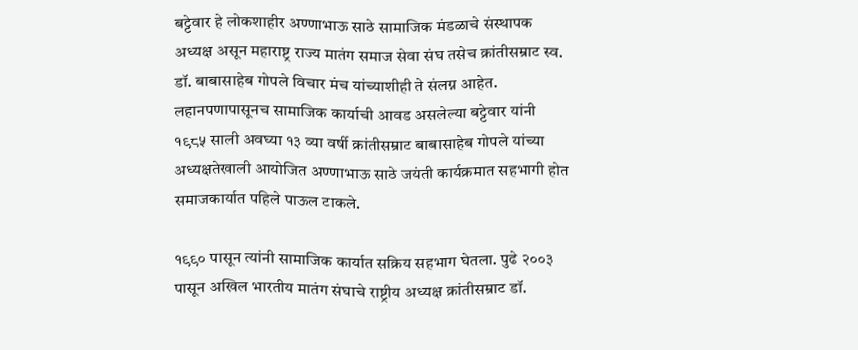बट्टेवार हे लोकशाहीर अण्णाभाऊ साठे सामाजिक मंडळाचे संस्थापक अध्यक्ष असून महाराष्ट्र राज्य मातंग समाज सेवा संघ तसेच क्रांतीसम्राट स्व. डॉ. बाबासाहेब गोपले विचार मंच यांच्याशीही ते संलग्न आहेत. लहानपणापासूनच सामाजिक कार्याची आवड असलेल्या बट्टेवार यांनी १९८५ साली अवघ्या १३ व्या वर्षी क्रांतीसम्राट बाबासाहेब गोपले यांच्या अध्यक्षतेखाली आयोजित अण्णाभाऊ साठे जयंती कार्यक्रमात सहभागी होत समाजकार्यात पहिले पाऊल टाकले.

१९९० पासून त्यांनी सामाजिक कार्यात सक्रिय सहभाग घेतला. पुढे २००३ पासून अखिल भारतीय मातंग संघाचे राष्ट्रीय अध्यक्ष क्रांतीसम्राट डॉ.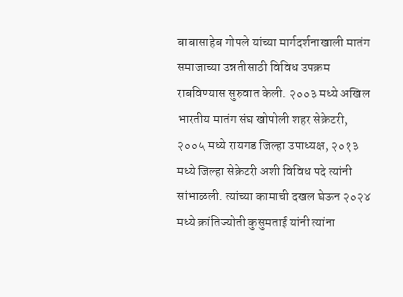बाबासाहेब गोपले यांच्या मार्गदर्शनाखाली मातंग समाजाच्या उन्नतीसाठी विविध उपक्रम राबविण्यास सुरुवात केली. २००३ मध्ये अखिल भारतीय मातंग संघ खोपोली शहर सेक्रेटरी, २००५ मध्ये रायगड जिल्हा उपाध्यक्ष, २०१३ मध्ये जिल्हा सेक्रेटरी अशी विविध पदे त्यांनी सांभाळली. त्यांच्या कामाची दखल घेऊन २०२४ मध्ये क्रांतिज्योती कुसुमताई यांनी त्यांना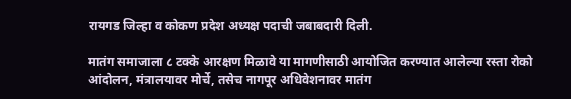रायगड जिल्हा व कोकण प्रदेश अध्यक्ष पदाची जबाबदारी दिली.

मातंग समाजाला ८ टक्के आरक्षण मिळावे या मागणीसाठी आयोजित करण्यात आलेल्या रस्ता रोको आंदोलन, मंत्रालयावर मोर्चे, तसेच नागपूर अधिवेशनावर मातंग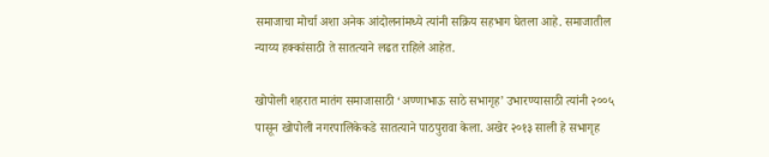समाजाचा मोर्चा अशा अनेक आंदोलनांमध्ये त्यांनी सक्रिय सहभाग घेतला आहे. समाजातील न्याय्य हक्कांसाठी ते सातत्याने लढत राहिले आहेत.

खोपोली शहरात मातंग समाजासाठी ‘अण्णाभाऊ साठे सभागृह’ उभारण्यासाठी त्यांनी २००५ पासून खोपोली नगरपालिकेकडे सातत्याने पाठपुरावा केला. अखेर २०१३ साली हे सभागृह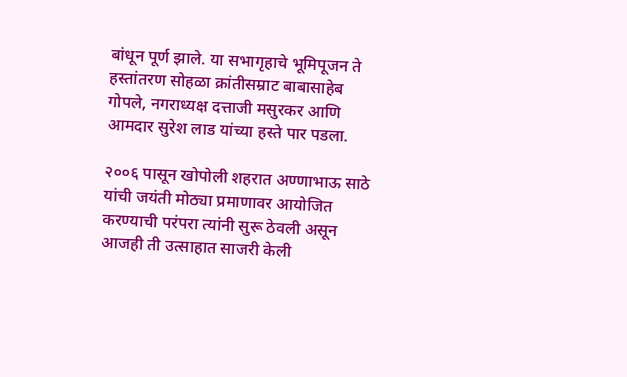बांधून पूर्ण झाले. या सभागृहाचे भूमिपूजन ते हस्तांतरण सोहळा क्रांतीसम्राट बाबासाहेब गोपले, नगराध्यक्ष दत्ताजी मसुरकर आणि आमदार सुरेश लाड यांच्या हस्ते पार पडला.

२००६ पासून खोपोली शहरात अण्णाभाऊ साठे यांची जयंती मोठ्या प्रमाणावर आयोजित करण्याची परंपरा त्यांनी सुरू ठेवली असून आजही ती उत्साहात साजरी केली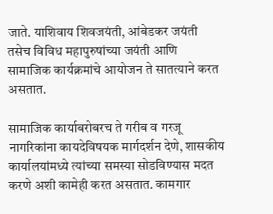जाते. याशिवाय शिवजयंती, आंबेडकर जयंती तसेच विविध महापुरुषांच्या जयंती आणि सामाजिक कार्यक्रमांचे आयोजन ते सातत्याने करत असतात.

सामाजिक कार्याबरोबरच ते गरीब व गरजू नागरिकांना कायदेविषयक मार्गदर्शन देणे, शासकीय कार्यालयांमध्ये त्यांच्या समस्या सोडविण्यास मदत करणे अशी कामेही करत असतात. कामगार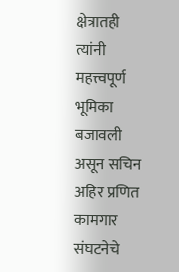क्षेत्रातही त्यांनी महत्त्वपूर्ण भूमिका बजावली असून सचिन अहिर प्रणित कामगार संघटनेचे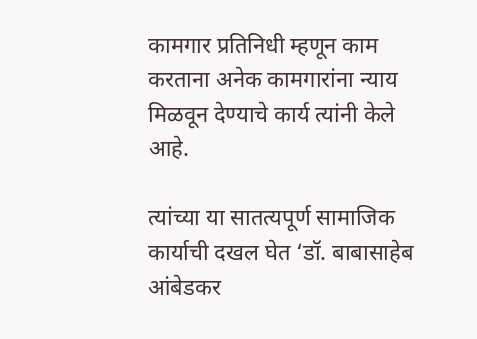कामगार प्रतिनिधी म्हणून काम करताना अनेक कामगारांना न्याय मिळवून देण्याचे कार्य त्यांनी केले आहे.

त्यांच्या या सातत्यपूर्ण सामाजिक कार्याची दखल घेत ‘डॉ. बाबासाहेब आंबेडकर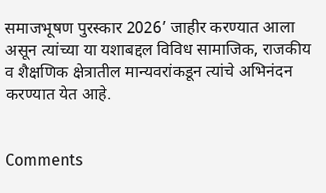समाजभूषण पुरस्कार 2026’ जाहीर करण्यात आला असून त्यांच्या या यशाबद्दल विविध सामाजिक, राजकीय व शैक्षणिक क्षेत्रातील मान्यवरांकडून त्यांचे अभिनंदन करण्यात येत आहे.


Comments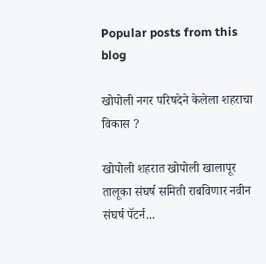Popular posts from this blog

खोपोली नगर परिषदेने केलेला शहराचा विकास ?

खोपोली शहरात खोपोली खालापूर तालूका संघर्ष समिती राबविणार नवीन संघर्ष पॅटर्न...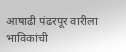आषाढी पंढरपूर वारीला भाविकांची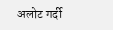अलोट गर्दी